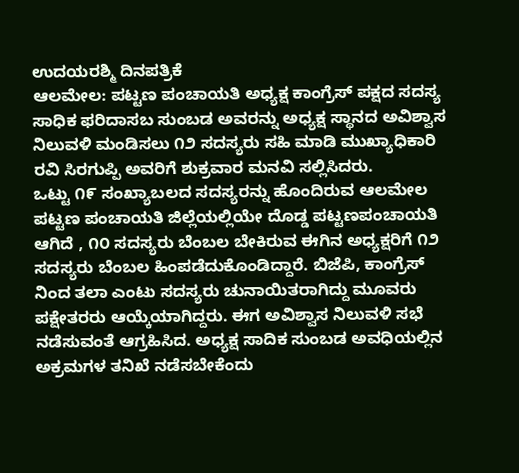ಉದಯರಶ್ಮಿ ದಿನಪತ್ರಿಕೆ
ಆಲಮೇಲ: ಪಟ್ಟಣ ಪಂಚಾಯತಿ ಅಧ್ಯಕ್ಷ ಕಾಂಗ್ರೆಸ್ ಪಕ್ಷದ ಸದಸ್ಯ ಸಾಧಿಕ ಫರಿದಾಸಬ ಸುಂಬಡ ಅವರನ್ನು ಅಧ್ಯಕ್ಷ ಸ್ಥಾನದ ಅವಿಶ್ವಾಸ ನಿಲುವಳಿ ಮಂಡಿಸಲು ೧೨ ಸದಸ್ಯರು ಸಹಿ ಮಾಡಿ ಮುಖ್ಯಾಧಿಕಾರಿ ರವಿ ಸಿರಗುಪ್ಪಿ ಅವರಿಗೆ ಶುಕ್ರವಾರ ಮನವಿ ಸಲ್ಲಿಸಿದರು.
ಒಟ್ಟು ೧೯ ಸಂಖ್ಯಾಬಲದ ಸದಸ್ಯರನ್ನು ಹೊಂದಿರುವ ಆಲಮೇಲ ಪಟ್ಟಣ ಪಂಚಾಯತಿ ಜಿಲ್ಲೆಯಲ್ಲಿಯೇ ದೊಡ್ಡ ಪಟ್ಟಣಪಂಚಾಯತಿ ಆಗಿದೆ , ೧೦ ಸದಸ್ಯರು ಬೆಂಬಲ ಬೇಕಿರುವ ಈಗಿನ ಅಧ್ಯಕ್ಷರಿಗೆ ೧೨ ಸದಸ್ಯರು ಬೆಂಬಲ ಹಿಂಪಡೆದುಕೊಂಡಿದ್ದಾರೆ. ಬಿಜೆಪಿ, ಕಾಂಗ್ರೆಸ್ ನಿಂದ ತಲಾ ಎಂಟು ಸದಸ್ಯರು ಚುನಾಯಿತರಾಗಿದ್ದು ಮೂವರು ಪಕ್ಷೇತರರು ಆಯ್ಕೆಯಾಗಿದ್ದರು. ಈಗ ಅವಿಶ್ವಾಸ ನಿಲುವಳಿ ಸಭೆ ನಡೆಸುವಂತೆ ಆಗ್ರಹಿಸಿದ. ಅಧ್ಯಕ್ಷ ಸಾದಿಕ ಸುಂಬಡ ಅವಧಿಯಲ್ಲಿನ ಅಕ್ರಮಗಳ ತನಿಖೆ ನಡೆಸಬೇಕೆಂದು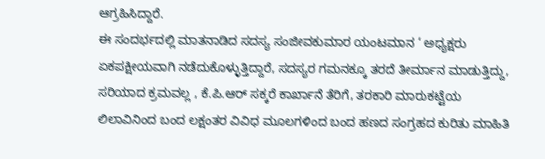ಆಗ್ರಹಿಸಿದ್ದಾರೆ.
ಈ ಸಂದರ್ಭದಲ್ಲಿ ಮಾತನಾಡಿದ ಸದಸ್ಯ ಸಂಜೀವಕುಮಾರ ಯಂಟಮಾನ ‘ ಅಧ್ಯಕ್ಷರು ಏಕಪಕ್ಷೀಯವಾಗಿ ನಡೆದುಕೊಳ್ಳುತ್ತಿದ್ದಾರೆ, ಸದಸ್ಯರ ಗಮನಕ್ಕೂ ತರದೆ ತೀರ್ಮಾನ ಮಾಡುತ್ತಿದ್ದು, ಸರಿಯಾದ ಕ್ರಮವಲ್ಲ , ಕೆ.ಪಿ.ಆರ್ ಸಕ್ಕರೆ ಕಾರ್ಖಾನೆ ತೆರಿಗೆ, ತರಕಾರಿ ಮಾರುಕಟ್ಟೆಯ ಲಿಲಾವಿನಿಂದ ಬಂದ ಲಕ್ಷಂತರ ವಿವಿಧ ಮೂಲಗಳಿಂದ ಬಂದ ಹಣದ ಸಂಗ್ರಹದ ಕುರಿತು ಮಾಹಿತಿ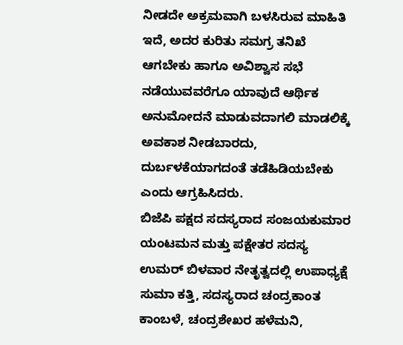ನೀಡದೇ ಅಕ್ರಮವಾಗಿ ಬಳಸಿರುವ ಮಾಹಿತಿ ಇದೆ, ಅದರ ಕುರಿತು ಸಮಗ್ರ ತನಿಖೆ ಆಗಬೇಕು ಹಾಗೂ ಅವಿಶ್ವಾಸ ಸಭೆ ನಡೆಯುವವರೆಗೂ ಯಾವುದೆ ಆರ್ಥಿಕ ಅನುಮೋದನೆ ಮಾಡುವದಾಗಲಿ ಮಾಡಲಿಕ್ಕೆ ಅವಕಾಶ ನೀಡಬಾರದು, ದುರ್ಬಳಕೆಯಾಗದಂತೆ ತಡೆಹಿಡಿಯಬೇಕು ಎಂದು ಆಗ್ರಹಿಸಿದರು.
ಬಿಜೆಪಿ ಪಕ್ಷದ ಸದಸ್ಯರಾದ ಸಂಜಯಕುಮಾರ ಯಂಟಮನ ಮತ್ತು ಪಕ್ಷೇತರ ಸದಸ್ಯ ಉಮರ್ ಬಿಳವಾರ ನೇತೃತ್ವದಲ್ಲಿ ಉಪಾಧ್ಯಕ್ಷೆ ಸುಮಾ ಕತ್ತಿ, ಸದಸ್ಯರಾದ ಚಂದ್ರಕಾಂತ ಕಾಂಬಳೆ, ಚಂದ್ರಶೇಖರ ಹಳೆಮನಿ,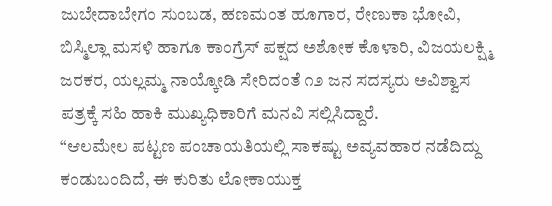ಜುಬೇದಾಬೇಗಂ ಸುಂಬಡ, ಹಣಮಂತ ಹೂಗಾರ, ರೇಣುಕಾ ಭೋವಿ, ಬಿಸ್ಮಿಲ್ಲಾ ಮಸಳಿ ಹಾಗೂ ಕಾಂಗ್ರೆಸ್ ಪಕ್ಷದ ಅಶೋಕ ಕೊಳಾರಿ, ವಿಜಯಲಕ್ಷ್ಮಿ ಜರಕರ, ಯಲ್ಲಮ್ಮ ನಾಯ್ಕೋಡಿ ಸೇರಿದಂತೆ ೧೨ ಜನ ಸದಸ್ಯರು ಅವಿಶ್ವಾಸ ಪತ್ರಕ್ಕೆ ಸಹಿ ಹಾಕಿ ಮುಖ್ಯಧಿಕಾರಿಗೆ ಮನವಿ ಸಲ್ಲಿಸಿದ್ದಾರೆ.
“ಆಲಮೇಲ ಪಟ್ಟಣ ಪಂಚಾಯತಿಯಲ್ಲಿ ಸಾಕಷ್ಟು ಅವ್ಯವಹಾರ ನಡೆದಿದ್ದು ಕಂಡುಬಂದಿದೆ, ಈ ಕುರಿತು ಲೋಕಾಯುಕ್ತ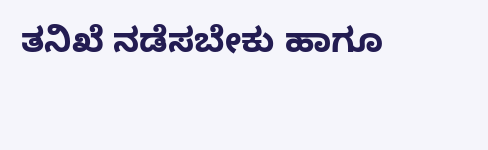ತನಿಖೆ ನಡೆಸಬೇಕು ಹಾಗೂ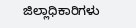ಜಿಲ್ಲಾಧಿಕಾರಿಗಳು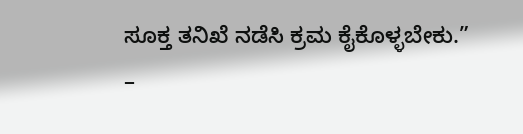ಸೂಕ್ತ ತನಿಖೆ ನಡೆಸಿ ಕ್ರಮ ಕೈಕೊಳ್ಳಬೇಕು.”
–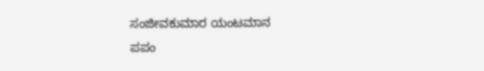ಸಂಜೀವಕುಮಾರ ಯಂಟಮಾನ
ಪಪಂ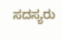ಸದಸ್ಯರು